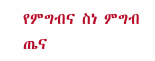የምግብና ስነ ምግብ ጤና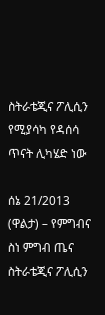ስትራቴጂና ፖሊሲን የሚያሳካ የዳሰሳ ጥናት ሊካሄድ ነው

ሰኔ 21/2013 (ዋልታ) – የምግብና ስነ ምግብ ጤና ስትራቴጂና ፖሊሲን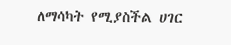ለማሳካት የሚያስችል ሀገር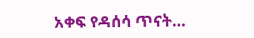አቀፍ የዳሰሳ ጥናት…